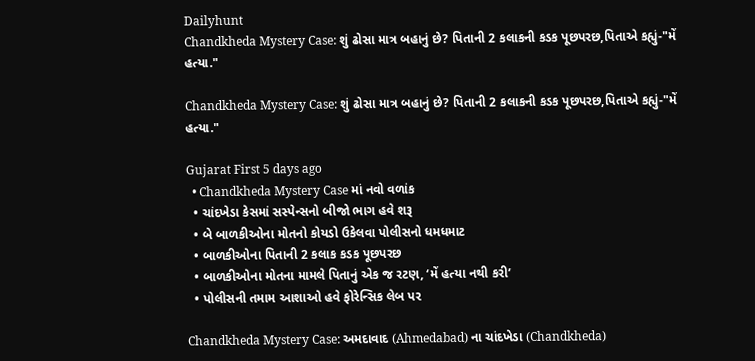Dailyhunt
Chandkheda Mystery Case: શું ઢોસા માત્ર બહાનું છે? પિતાની 2 કલાકની કડક પૂછપરછ,પિતાએ કહ્યું-"મેં હત્યા."

Chandkheda Mystery Case: શું ઢોસા માત્ર બહાનું છે? પિતાની 2 કલાકની કડક પૂછપરછ,પિતાએ કહ્યું-"મેં હત્યા."

Gujarat First 5 days ago
  • Chandkheda Mystery Case માં નવો વળાંક
  • ચાંદખેડા કેસમાં સસ્પેન્સનો બીજો ભાગ હવે શરૂ
  • બે બાળકીઓના મોતનો કોયડો ઉકેલવા પોલીસનો ધમધમાટ
  • બાળકીઓના પિતાની 2 કલાક કડક પૂછપરછ
  • બાળકીઓના મોતના મામલે પિતાનું એક જ રટણ, ‘મેં હત્યા નથી કરી’
  • પોલીસની તમામ આશાઓ હવે ફોરેન્સિક લેબ પર

Chandkheda Mystery Case: અમદાવાદ (Ahmedabad) ના ચાંદખેડા (Chandkheda)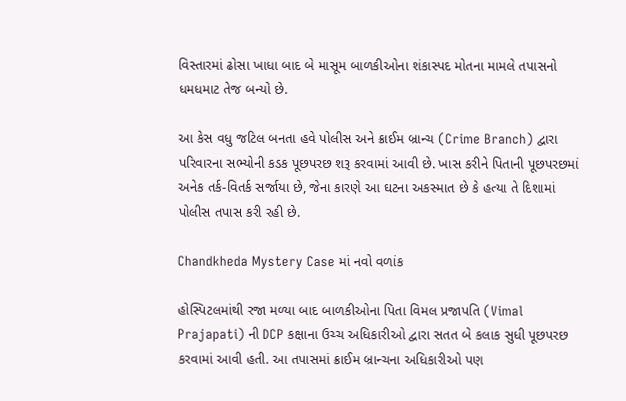વિસ્તારમાં ઢોસા ખાધા બાદ બે માસૂમ બાળકીઓના શંકાસ્પદ મોતના મામલે તપાસનો ધમધમાટ તેજ બન્યો છે.

આ કેસ વધુ જટિલ બનતા હવે પોલીસ અને ક્રાઈમ બ્રાન્ચ (Crime Branch) દ્વારા પરિવારના સભ્યોની કડક પૂછપરછ શરૂ કરવામાં આવી છે. ખાસ કરીને પિતાની પૂછપરછમાં અનેક તર્ક-વિતર્ક સર્જાયા છે, જેના કારણે આ ઘટના અકસ્માત છે કે હત્યા તે દિશામાં પોલીસ તપાસ કરી રહી છે.

Chandkheda Mystery Case માં નવો વળાંક

હોસ્પિટલમાંથી રજા મળ્યા બાદ બાળકીઓના પિતા વિમલ પ્રજાપતિ (Vimal Prajapati) ની DCP કક્ષાના ઉચ્ચ અધિકારીઓ દ્વારા સતત બે કલાક સુધી પૂછપરછ કરવામાં આવી હતી. આ તપાસમાં ક્રાઈમ બ્રાન્ચના અધિકારીઓ પણ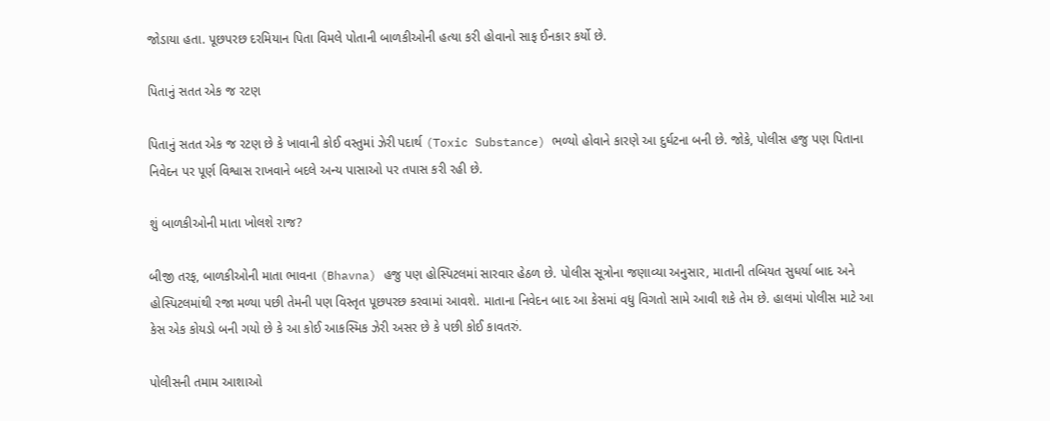જોડાયા હતા. પૂછપરછ દરમિયાન પિતા વિમલે પોતાની બાળકીઓની હત્યા કરી હોવાનો સાફ ઈનકાર કર્યો છે.

પિતાનું સતત એક જ રટણ

પિતાનું સતત એક જ રટણ છે કે ખાવાની કોઈ વસ્તુમાં ઝેરી પદાર્થ (Toxic Substance) ભળ્યો હોવાને કારણે આ દુર્ઘટના બની છે. જોકે, પોલીસ હજુ પણ પિતાના નિવેદન પર પૂર્ણ વિશ્વાસ રાખવાને બદલે અન્ય પાસાઓ પર તપાસ કરી રહી છે.

શું બાળકીઓની માતા ખોલશે રાજ?

બીજી તરફ, બાળકીઓની માતા ભાવના (Bhavna) હજુ પણ હોસ્પિટલમાં સારવાર હેઠળ છે. પોલીસ સૂત્રોના જણાવ્યા અનુસાર, માતાની તબિયત સુધર્યા બાદ અને હોસ્પિટલમાંથી રજા મળ્યા પછી તેમની પણ વિસ્તૃત પૂછપરછ કરવામાં આવશે. માતાના નિવેદન બાદ આ કેસમાં વધુ વિગતો સામે આવી શકે તેમ છે. હાલમાં પોલીસ માટે આ કેસ એક કોયડો બની ગયો છે કે આ કોઈ આકસ્મિક ઝેરી અસર છે કે પછી કોઈ કાવતરું.

પોલીસની તમામ આશાઓ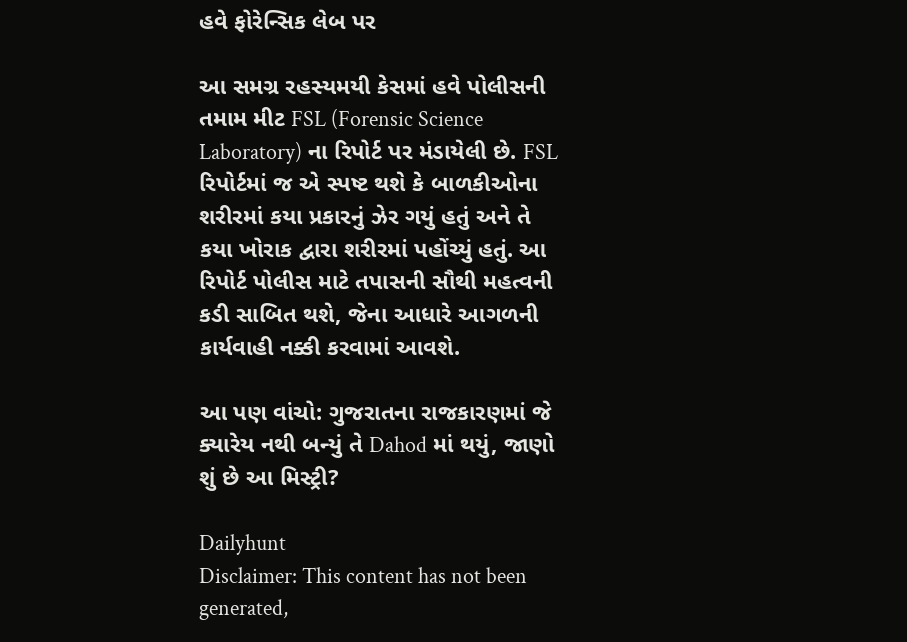હવે ફોરેન્સિક લેબ પર

આ સમગ્ર રહસ્યમયી કેસમાં હવે પોલીસની તમામ મીટ FSL (Forensic Science Laboratory) ના રિપોર્ટ પર મંડાયેલી છે. FSL રિપોર્ટમાં જ એ સ્પષ્ટ થશે કે બાળકીઓના શરીરમાં કયા પ્રકારનું ઝેર ગયું હતું અને તે કયા ખોરાક દ્વારા શરીરમાં પહોંચ્યું હતું. આ રિપોર્ટ પોલીસ માટે તપાસની સૌથી મહત્વની કડી સાબિત થશે, જેના આધારે આગળની કાર્યવાહી નક્કી કરવામાં આવશે.

આ પણ વાંચો: ગુજરાતના રાજકારણમાં જે ક્યારેય નથી બન્યું તે Dahod માં થયું, જાણો શું છે આ મિસ્ટ્રી?

Dailyhunt
Disclaimer: This content has not been generated,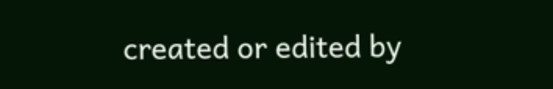created or edited by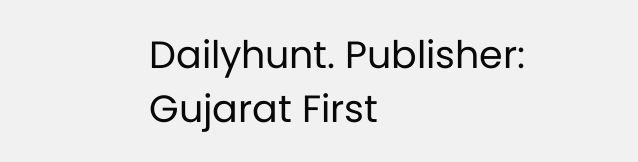Dailyhunt. Publisher: Gujarat First